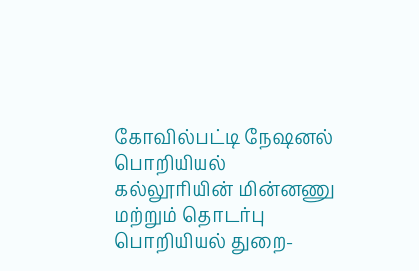கோவில்பட்டி நேஷனல் பொறியியல் கல்லூரியின் மின்னணு மற்றும் தொடர்பு பொறியியல் துறை-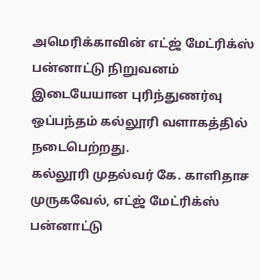அமெரிக்காவின் எட்ஜ் மேட்ரிக்ஸ் பன்னாட்டு நிறுவனம் இடையேயான புரிந்துணர்வு ஒப்பந்தம் கல்லூரி வளாகத்தில் நடைபெற்றது.
கல்லூரி முதல்வர் கே. காளிதாச முருகவேல், எட்ஜ் மேட்ரிக்ஸ் பன்னாட்டு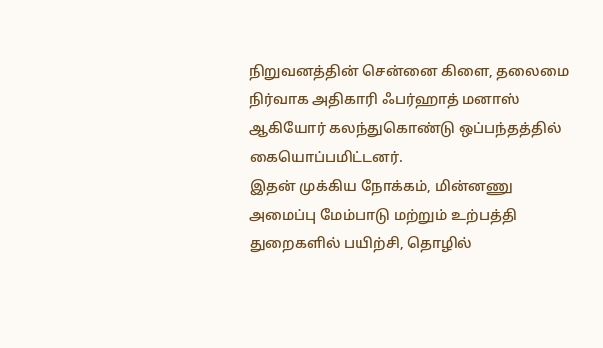நிறுவனத்தின் சென்னை கிளை, தலைமை நிர்வாக அதிகாரி ஃபர்ஹாத் மனாஸ் ஆகியோர் கலந்துகொண்டு ஒப்பந்தத்தில் கையொப்பமிட்டனர்.
இதன் முக்கிய நோக்கம், மின்னணு அமைப்பு மேம்பாடு மற்றும் உற்பத்தி துறைகளில் பயிற்சி, தொழில்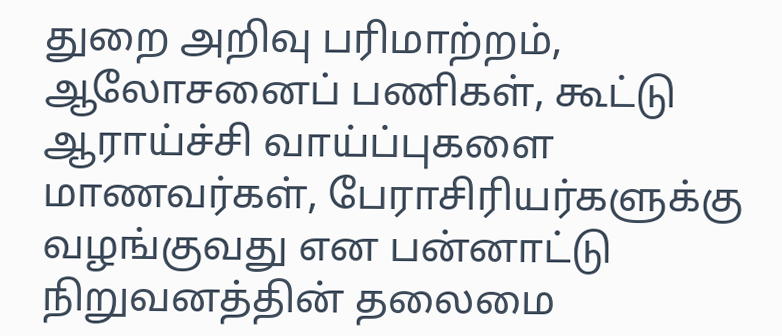துறை அறிவு பரிமாற்றம், ஆலோசனைப் பணிகள், கூட்டு ஆராய்ச்சி வாய்ப்புகளை மாணவர்கள், பேராசிரியர்களுக்கு வழங்குவது என பன்னாட்டு நிறுவனத்தின் தலைமை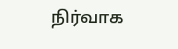நிர்வாக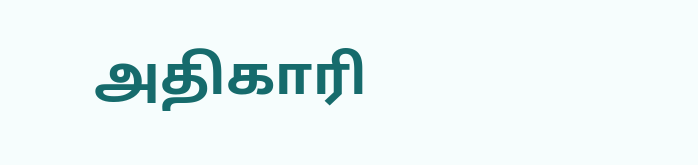அதிகாரி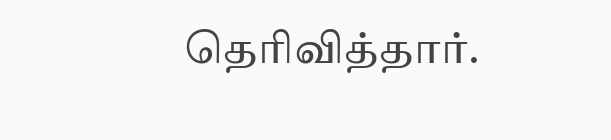தெரிவித்தார்.